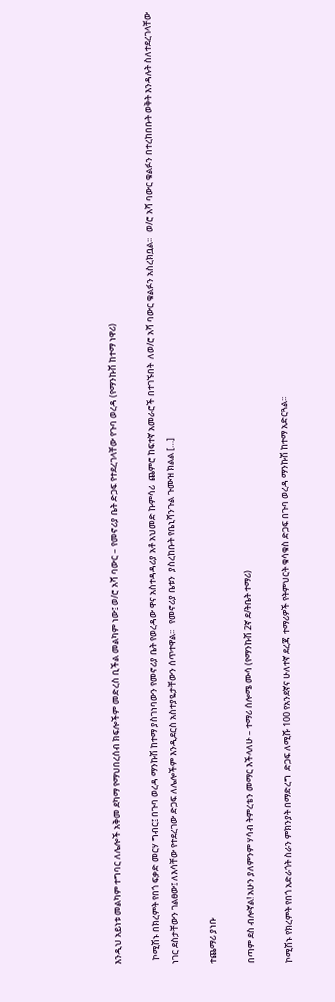እንዲህ አይነቱ መልካም ተግባር ለሌሎች አቅመ ደካማ የማህበረሰብ ክፍሎችም መድረስ ቢችል መልካም ነው፤ ወ/ሮ አሻ ባውር – የመኖሪያ ቤት ድጋፍ የተደረገላቸው የጉባ ወረዳ (የማንኩሽ ከተማ ነዋሪ)

  ኮሚሽኑ በክረምት የበጎ ፍቃድ መርሃ ግብር፤ በጉባ ወረዳ ማንኩሽ ከተማ ያስገነባውን የመኖሪያ ቤት የወረዳው ዋና አስተዳዳሪያ አቶ አህመድ ኩምሳሪ  ጨምሮ ከፍተኛ አመራሮች በተገኙበት  ለወ/ሮ አሻ ባውር ቁልፉን አስረክቧል፡፡   ወ/ሮ አሻ ባውር ቁልፉን በተረከበቡት ወቅት እንዳሉት ስለተደረገላቸው ነገር ደስታቸውን ገልፀው፤ ለእሳቸው የተደረገው ድጋፍ ለሌሎችም እንዲደርስ አስተያዬታቸውን ሰጥተዋል፡፡   የመኖሪያ ቤቱን  ያስረከቡት የቤኒሻንጉል ጉሙዝ ክልል […]

ተጨማሪ ያነቡ

በጣም ደስ ብሎኛል! አሁን ያለምንም ሃሳብ ትምረቴን መማር እችላለሁ – ተማሪ ሰሎሜ ሙሳ (የማንኩሽ 2ኛ ደ/ትቤት ተማሪ)

ኮሚሽኑ የክረምት የበጎ አድራጎት ስራን ምክንያት በማድረግ  ድጋፍ ለሚሹ 100 የአንደኛና ሁለተኛ ደረጃ  ተማሪዎች የትምህርት ቁሳቁስ ድጋፍ በጉባ ወረዳ ማንኩሽ ከተማ አድርጓል፡፡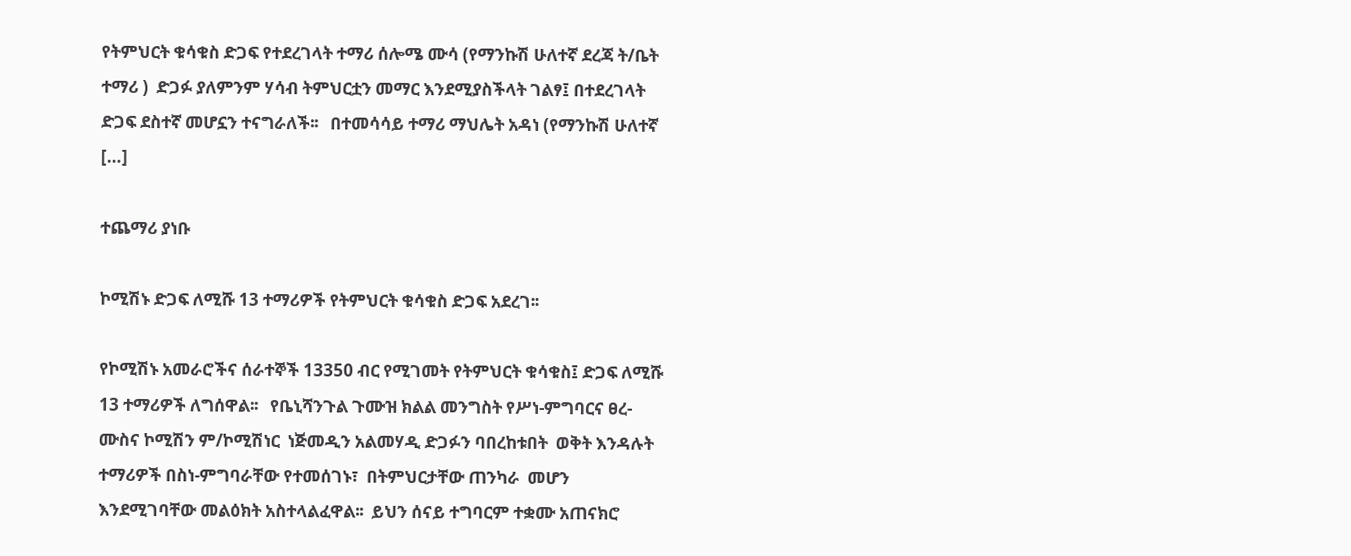የትምህርት ቁሳቁስ ድጋፍ የተደረገላት ተማሪ ሰሎሜ ሙሳ (የማንኩሽ ሁለተኛ ደረጃ ት/ቤት ተማሪ )  ድጋፉ ያለምንም ሃሳብ ትምህርቷን መማር እንደሚያስችላት ገልፃ፤ በተደረገላት ድጋፍ ደስተኛ መሆኗን ተናግራለች፡፡   በተመሳሳይ ተማሪ ማህሌት አዳነ (የማንኩሽ ሁለተኛ […]

ተጨማሪ ያነቡ

ኮሚሽኑ ድጋፍ ለሚሹ 13 ተማሪዎች የትምህርት ቁሳቁስ ድጋፍ አደረገ፡፡

የኮሚሽኑ አመራሮችና ሰራተኞች 13350 ብር የሚገመት የትምህርት ቁሳቁስ፤ ድጋፍ ለሚሹ 13 ተማሪዎች ለግሰዋል፡፡   የቤኒሻንጉል ጉሙዝ ክልል መንግስት የሥነ-ምግባርና ፀረ-ሙስና ኮሚሽን ም/ኮሚሽነር  ነጅመዲን አልመሃዲ ድጋፉን ባበረከቱበት  ወቅት እንዳሉት ተማሪዎች በስነ-ምግባራቸው የተመሰገኑ፣  በትምህርታቸው ጠንካራ  መሆን እንደሚገባቸው መልዕክት አስተላልፈዋል፡፡  ይህን ሰናይ ተግባርም ተቋሙ አጠናክሮ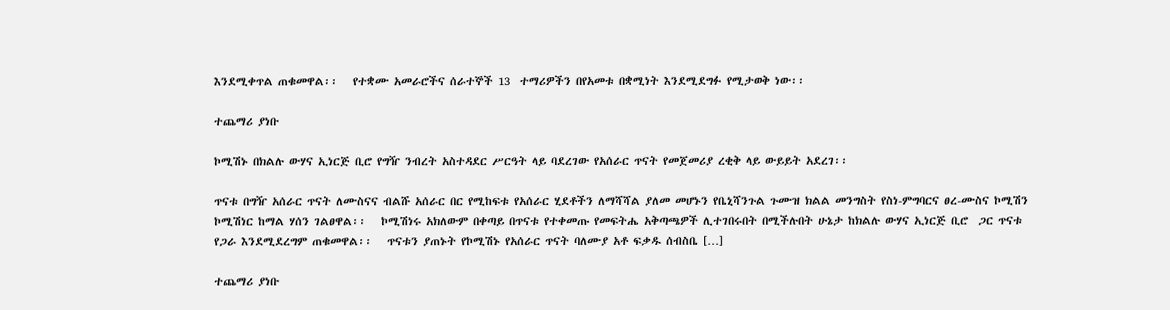እንደሚቀጥል ጠቁመዋል፡፡   የተቋሙ አመራሮችና ሰራተኞች 13  ተማሪዎችን በየአመቱ በቋሚነት እንደሚደግፉ የሚታወቅ ነው፡፡

ተጨማሪ ያነቡ

ኮሚሽኑ በክልሉ ውሃና ኢነርጅ ቢሮ የግዥ ንብረት አስተዳደር ሥርዓት ላይ ባደረገው የአሰራር ጥናት የመጀመሪያ ረቂቅ ላይ ውይይት አደረገ፡፡

ጥናቱ በግዥ አሰራር ጥናት ለሙስናና ብልሹ አሰራር በር የሚከፍቱ የአሰራር ሂደቶችን ለማሻሻል ያለመ መሆኑን የቤኒሻንጉል ጉሙዝ ክልል መንግስት የስነ-ምግባርና ፀረ-ሙስና ኮሚሽን ኮሚሽነር ከማል ሃሰን ገልፀዋል፡፡   ኮሚሽነሩ አክለውም በቀጣይ በጥናቱ የተቀመጡ የመፍትሔ አቅጣጫዎች ሊተገበሩበት በሚችሉበት ሁኔታ ከክልሉ ውሃና ኢነርጅ ቢሮ  ጋር ጥናቱ የጋራ እንደሚደረግም ጠቁመዋል፡፡   ጥናቱን ያጠኑት የኮሚሽኑ የአሰራር ጥናት ባለሙያ አቶ ፍቃዱ ሰብስቤ […]

ተጨማሪ ያነቡ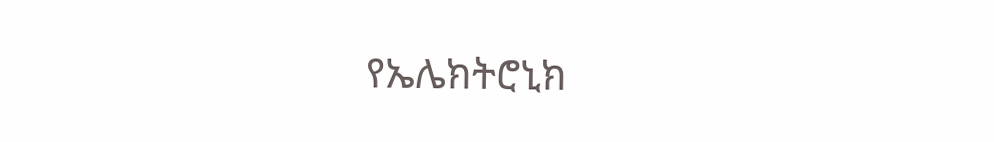የኤሌክትሮኒክ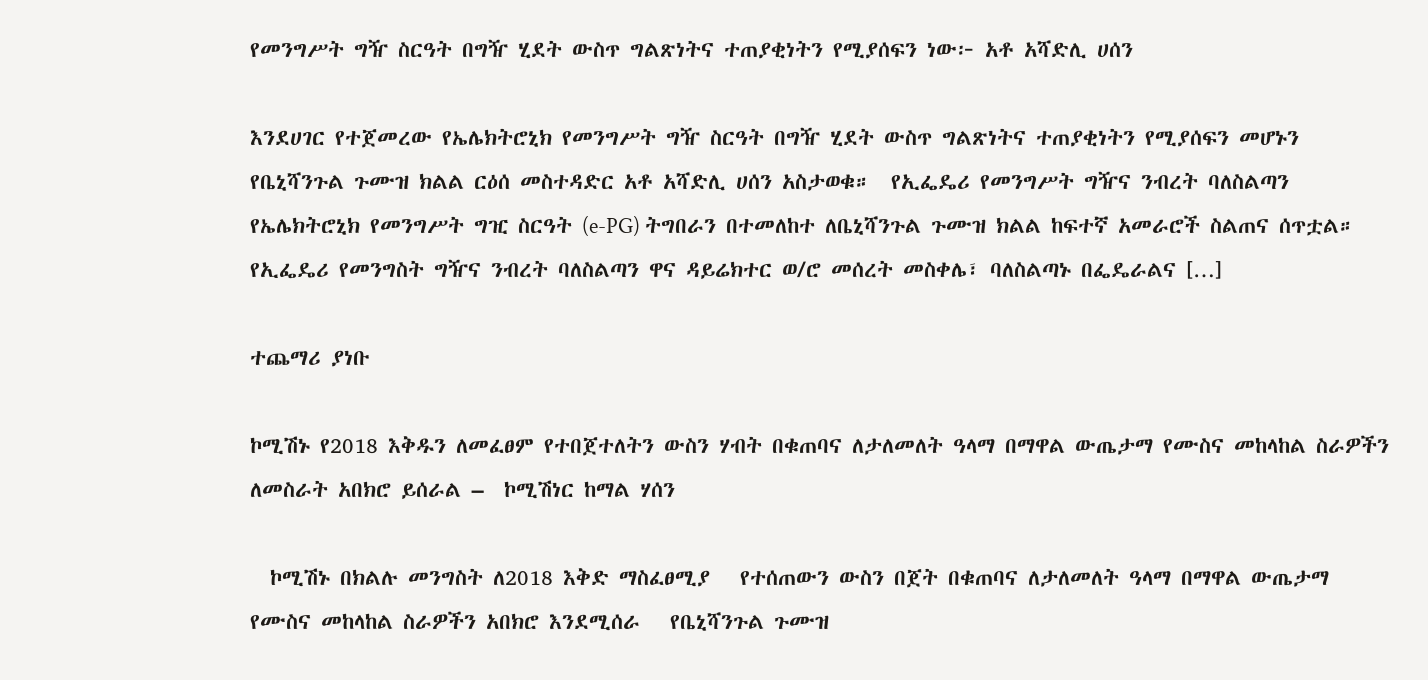የመንግሥት ግዥ ስርዓት በግዥ ሂደት ውስጥ ግልጽነትና ተጠያቂነትን የሚያሰፍን ነው፦ አቶ አሻድሊ ሀሰን

እንደሀገር የተጀመረው የኤሌክትሮኒክ የመንግሥት ግዥ ስርዓት በግዥ ሂደት ውስጥ ግልጽነትና ተጠያቂነትን የሚያሰፍን መሆኑን የቤኒሻንጉል ጉሙዝ ክልል ርዕሰ መስተዳድር አቶ አሻድሊ ሀሰን አስታወቁ።  የኢፌዴሪ የመንግሥት ግዥና ንብረት ባለስልጣን የኤሌክትሮኒክ የመንግሥት ግዢ ስርዓት (e-PG) ትግበራን በተመለከተ ለቤኒሻንጉል ጉሙዝ ክልል ከፍተኛ አመራሮች ስልጠና ሰጥቷል።  የኢፌዴሪ የመንግስት ግዥና ንብረት ባለስልጣን ዋና ዳይሬክተር ወ/ሮ መሰረት መስቀሌ፣ ባለስልጣኑ በፌዴራልና […]

ተጨማሪ ያነቡ

ኮሚሽኑ የ2018 እቅዱን ለመፈፀም የተበጀተለትን ውስን ሃብት በቁጠባና ለታለመለት ዓላማ በማዋል ውጤታማ የሙስና መከላከል ስራዎችን ለመስራት አበክሮ ይሰራል –  ኮሚሽነር ከማል ሃሰን

  ኮሚሽኑ በክልሉ መንግስት ለ2018 እቅድ ማስፈፀሚያ   የተሰጠውን ውስን በጀት በቁጠባና ለታለመለት ዓላማ በማዋል ውጤታማ የሙስና መከላከል ስራዎችን አበክሮ እንደሚሰራ   የቤኒሻንጉል ጉሙዝ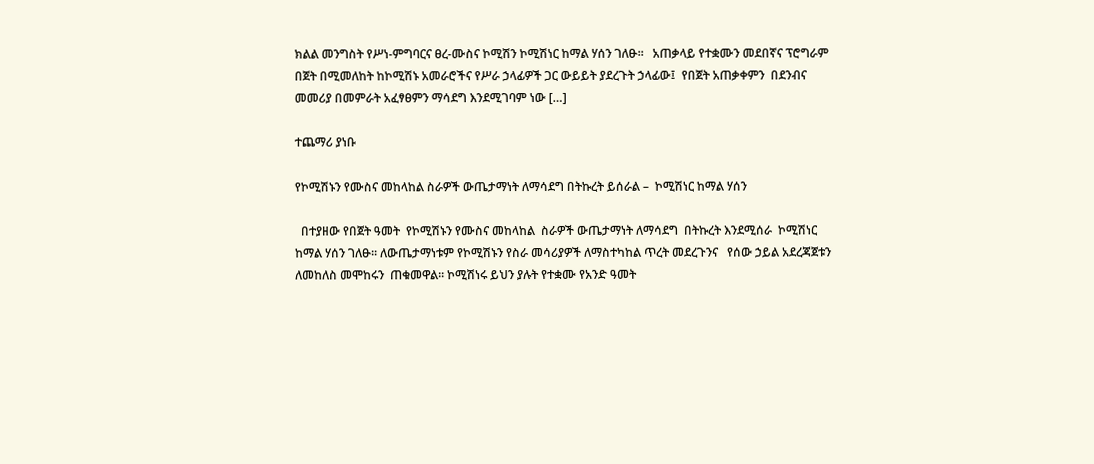ክልል መንግስት የሥነ-ምግባርና ፀረ-ሙስና ኮሚሽን ኮሚሽነር ከማል ሃሰን ገለፁ፡፡   አጠቃላይ የተቋሙን መደበኛና ፕሮግራም በጀት በሚመለከት ከኮሚሽኑ አመራሮችና የሥራ ኃላፊዎች ጋር ውይይት ያደረጉት ኃላፊው፤  የበጀት አጠቃቀምን  በደንብና መመሪያ በመምራት አፈፃፀምን ማሳደግ እንደሚገባም ነው […]

ተጨማሪ ያነቡ

የኮሚሽኑን የሙስና መከላከል ስራዎች ውጤታማነት ለማሳደግ በትኩረት ይሰራል –  ኮሚሽነር ከማል ሃሰን

  በተያዘው የበጀት ዓመት  የኮሚሽኑን የሙስና መከላከል  ስራዎች ውጤታማነት ለማሳደግ  በትኩረት እንደሚሰራ  ኮሚሽነር ከማል ሃሰን ገለፁ፡፡ ለውጤታማነቱም የኮሚሽኑን የስራ መሳሪያዎች ለማስተካከል ጥረት መደረጉንና   የሰው ኃይል አደረጃጀቱን ለመከለስ መሞከሩን  ጠቁመዋል፡፡ ኮሚሽነሩ ይህን ያሉት የተቋሙ የአንድ ዓመት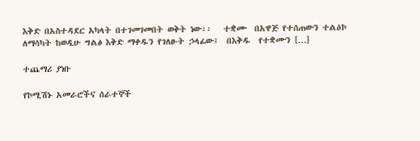እቅድ በአስተዳደር አካላት በተገመገመበት ወቅት ነው፡፡   ተቋሙ  በአዋጅ የተሰጠውን ተልዕኮ ለማሳካት ከወዲሁ ግልፅ እቅድ ማቀዱን የገለፁት ኃላፊው፤  በእቅዱ  የተቋሙን […]

ተጨማሪ ያነቡ

የኮሚሽኑ አመራሮችና ሰራተኞች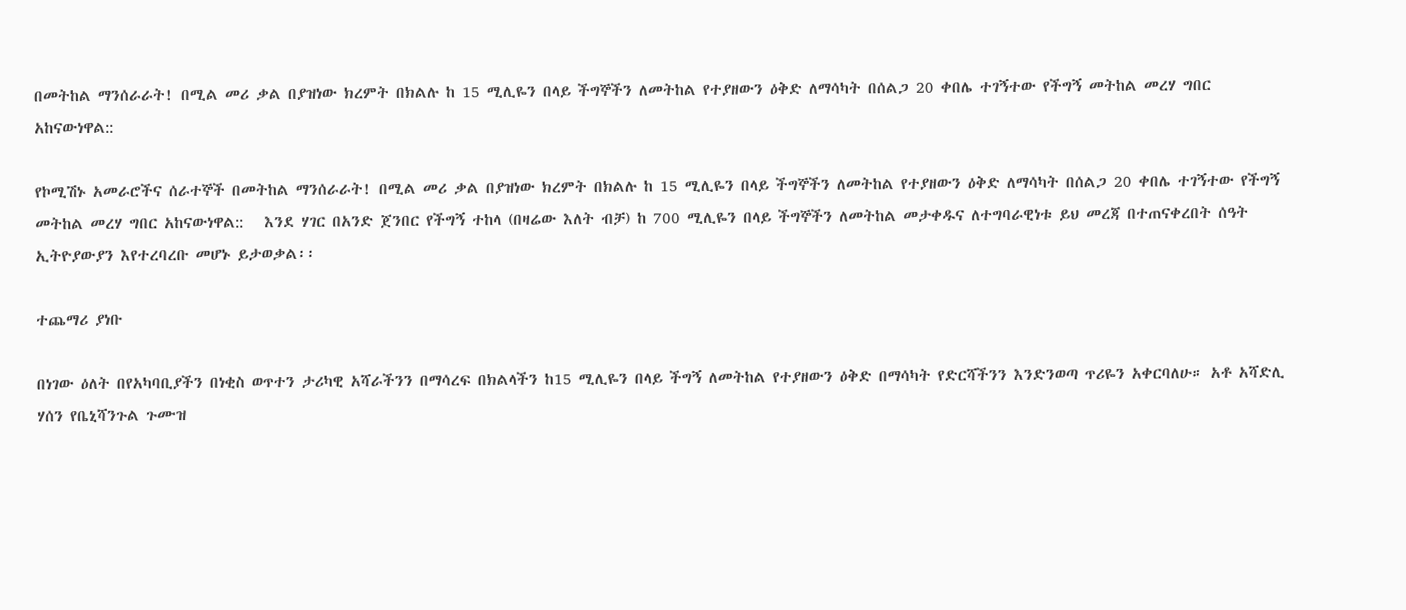በመትከል ማንሰራራት! በሚል መሪ ቃል በያዝነው ክረምት በክልሉ ከ 15 ሚሊዬን በላይ ችግኞችን ለመትከል የተያዘውን ዕቅድ ለማሳካት በሰልጋ 20 ቀበሌ ተገኝተው የችግኝ መትከል መረሃ ግበር አከናውነዋል::

የኮሚሽኑ አመራሮችና ሰራተኞች በመትከል ማንሰራራት! በሚል መሪ ቃል በያዝነው ክረምት በክልሉ ከ 15 ሚሊዬን በላይ ችግኞችን ለመትከል የተያዘውን ዕቅድ ለማሳካት በሰልጋ 20 ቀበሌ ተገኝተው የችግኝ መትከል መረሃ ግበር አከናውነዋል::   እንደ ሃገር በአንድ ጀንበር የችግኝ ተከላ (በዛሬው እለት ብቻ) ከ 700 ሚሊዬን በላይ ችግኞችን ለመትከል መታቀዱና ለተግባራዊነቱ ይህ መረጃ በተጠናቀረበት ሰዓት ኢትዮያውያን እየተረባረቡ መሆኑ ይታወቃል፡፡

ተጨማሪ ያነቡ

በነገው ዕለት በየአካባቢያችን በነቂስ ወጥተን ታሪካዊ አሻራችንን በማሳረፍ በክልላችን ከ15 ሚሊዬን በላይ ችግኝ ለመትከል የተያዘውን ዕቅድ በማሳካት የድርሻችንን እንድንወጣ ጥሪዬን አቀርባለሁ። አቶ አሻድሊ ሃሰን የቤኒሻንጉል ጉሙዝ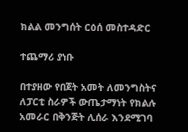ክልል መንግሰት ርዕሰ መስተዳድር

ተጨማሪ ያነቡ

በተያዘው የበጀት አመት ለመንግስትና ለፓርቲ ስራዎች ውጤታማነት የክልሉ አመራር በቅንጅት ሊሰራ እንደሚገባ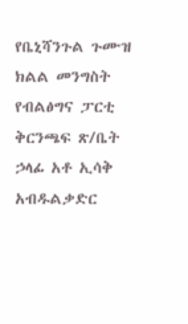የቤኒሻንጉል ጉሙዝ ክልል መንግስት የብልፅግና ፓርቲ ቅርንጫፍ ጽ/ቤት ኃላፊ አቶ ኢሳቅ አብዱልቃድር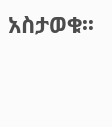አስታወቁ፡፡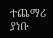ተጨማሪ ያነቡ